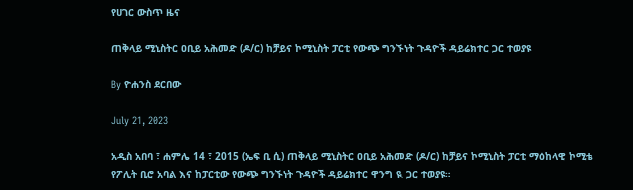የሀገር ውስጥ ዜና

ጠቅላይ ሚኒስትር ዐቢይ አሕመድ (ዶ/ር) ከቻይና ኮሚኒስት ፓርቲ የውጭ ግንኙነት ጉዳዮች ዳይሬክተር ጋር ተወያዩ

By ዮሐንስ ደርበው

July 21, 2023

አዲስ አበባ ፣ ሐምሌ 14 ፣ 2015 (ኤፍ ቢ ሲ) ጠቅላይ ሚኒስትር ዐቢይ አሕመድ (ዶ/ር) ከቻይና ኮሚኒስት ፓርቲ ማዕከላዊ ኮሚቴ የፖሊት ቢሮ አባል እና ከፓርቲው የውጭ ግንኙነት ጉዳዮች ዳይሬክተር ዋንግ ዪ ጋር ተወያዩ።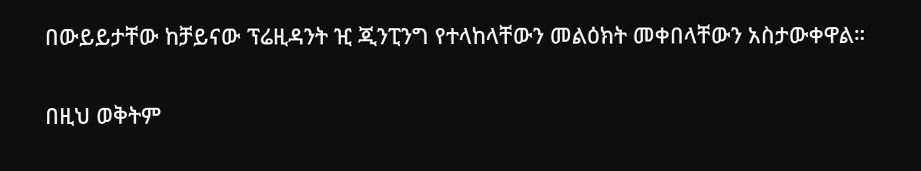በውይይታቸው ከቻይናው ፕሬዚዳንት ዢ ጂንፒንግ የተላከላቸውን መልዕክት መቀበላቸውን አስታውቀዋል።

በዚህ ወቅትም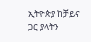ኢትዮጵያ ከቻይና ጋር ያላትን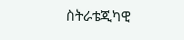ስትራቴጂካዊ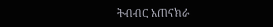ትብብር አጠናክራ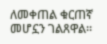ለመቀጠል ቁርጠኛ መሆኗን ገልጸዋል።